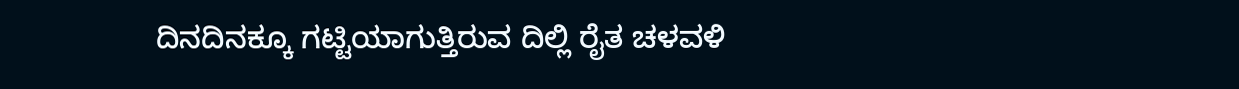ದಿನದಿನಕ್ಕೂ ಗಟ್ಟಿಯಾಗುತ್ತಿರುವ ದಿಲ್ಲಿ ರೈತ ಚಳವಳಿ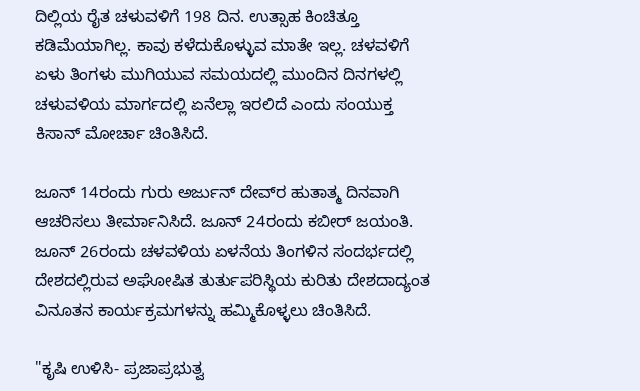ದಿಲ್ಲಿಯ ರೈತ ಚಳುವಳಿಗೆ 198 ದಿನ. ಉತ್ಸಾಹ ಕಿಂಚಿತ್ತೂ ಕಡಿಮೆಯಾಗಿಲ್ಲ. ಕಾವು ಕಳೆದುಕೊಳ್ಳುವ ಮಾತೇ ಇಲ್ಲ. ಚಳವಳಿಗೆ ಏಳು ತಿಂಗಳು ಮುಗಿಯುವ ಸಮಯದಲ್ಲಿ ಮುಂದಿನ ದಿನಗಳಲ್ಲಿ ಚಳುವಳಿಯ ಮಾರ್ಗದಲ್ಲಿ ಏನೆಲ್ಲಾ ಇರಲಿದೆ ಎಂದು ಸಂಯುಕ್ತ ಕಿಸಾನ್ ಮೋರ್ಚಾ ಚಿಂತಿಸಿದೆ.

ಜೂನ್ 14ರಂದು ಗುರು ಅರ್ಜುನ್ ದೇವ್‌ರ ಹುತಾತ್ಮ ದಿನವಾಗಿ ಆಚರಿಸಲು ತೀರ್ಮಾನಿಸಿದೆ. ಜೂನ್ 24ರಂದು ಕಬೀರ್ ಜಯಂತಿ. ಜೂನ್ 26ರಂದು ಚಳವಳಿಯ ಏಳನೆಯ ತಿಂಗಳಿನ ಸಂದರ್ಭದಲ್ಲಿ ದೇಶದಲ್ಲಿರುವ ಅಘೋಷಿತ ತುರ್ತುಪರಿಸ್ಥಿಯ ಕುರಿತು ದೇಶದಾದ್ಯಂತ ವಿನೂತನ ಕಾರ್ಯಕ್ರಮಗಳನ್ನು ಹಮ್ಮಿಕೊಳ್ಳಲು ಚಿಂತಿಸಿದೆ.

"ಕೃಷಿ ಉಳಿಸಿ- ಪ್ರಜಾಪ್ರಭುತ್ವ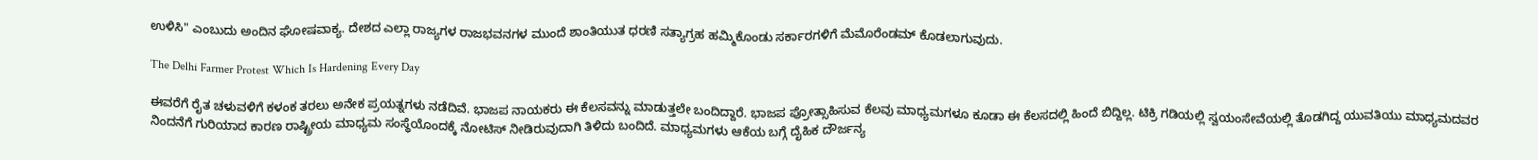ಉಳಿಸಿ" ಎಂಬುದು ಅಂದಿನ ಘೋಷವಾಕ್ಯ. ದೇಶದ ಎಲ್ಲಾ ರಾಜ್ಯಗಳ ರಾಜಭವನಗಳ ಮುಂದೆ ಶಾಂತಿಯುತ ಧರಣಿ ಸತ್ಯಾಗ್ರಹ ಹಮ್ಮಿಕೊಂಡು ಸರ್ಕಾರಗಳಿಗೆ ಮೆಮೊರೆಂಡಮ್ ಕೊಡಲಾಗುವುದು.

The Delhi Farmer Protest Which Is Hardening Every Day

ಈವರೆಗೆ ರೈತ ಚಳುವಳಿಗೆ ಕಳಂಕ ತರಲು ಅನೇಕ ಪ್ರಯತ್ನಗಳು ನಡೆದಿವೆ. ಭಾಜಪ ನಾಯಕರು ಈ ಕೆಲಸವನ್ನು ಮಾಡುತ್ತಲೇ ಬಂದಿದ್ದಾರೆ. ಭಾಜಪ ಪ್ರೋತ್ಸಾಹಿಸುವ ಕೆಲವು ಮಾಧ್ಯಮಗಳೂ ಕೂಡಾ ಈ ಕೆಲಸದಲ್ಲಿ ಹಿಂದೆ ಬಿದ್ದಿಲ್ಲ. ಟಿಕ್ರಿ ಗಡಿಯಲ್ಲಿ ಸ್ವಯಂಸೇವೆಯಲ್ಲಿ ತೊಡಗಿದ್ದ ಯುವತಿಯು ಮಾಧ್ಯಮದವರ ನಿಂದನೆಗೆ ಗುರಿಯಾದ ಕಾರಣ ರಾಷ್ಟ್ರೀಯ ಮಾಧ್ಯಮ ಸಂಸ್ಥೆಯೊಂದಕ್ಕೆ ನೋಟಿಸ್ ನೀಡಿರುವುದಾಗಿ ತಿಳಿದು ಬಂದಿದೆ. ಮಾಧ್ಯಮಗಳು ಆಕೆಯ ಬಗ್ಗೆ ದೈಹಿಕ ದೌರ್ಜನ್ಯ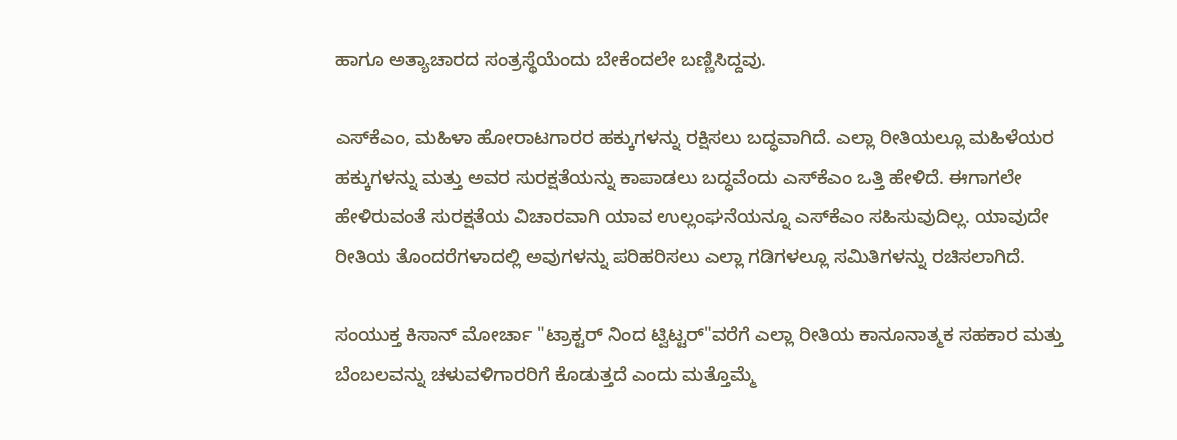ಹಾಗೂ ಅತ್ಯಾಚಾರದ ಸಂತ್ರಸ್ಥೆಯೆಂದು ಬೇಕೆಂದಲೇ ಬಣ್ಣಿಸಿದ್ದವು.

ಎಸ್‌ಕೆಎಂ, ಮಹಿಳಾ ಹೋರಾಟಗಾರರ ಹಕ್ಕುಗಳನ್ನು ರಕ್ಷಿಸಲು ಬದ್ಧವಾಗಿದೆ. ಎಲ್ಲಾ ರೀತಿಯಲ್ಲೂ ಮಹಿಳೆಯರ ಹಕ್ಕುಗಳನ್ನು ಮತ್ತು ಅವರ ಸುರಕ್ಷತೆಯನ್ನು ಕಾಪಾಡಲು ಬದ್ಧವೆಂದು ಎಸ್‌ಕೆಎಂ ಒತ್ತಿ ಹೇಳಿದೆ. ಈಗಾಗಲೇ ಹೇಳಿರುವಂತೆ ಸುರಕ್ಷತೆಯ ವಿಚಾರವಾಗಿ ಯಾವ ಉಲ್ಲಂಘನೆಯನ್ನೂ ಎಸ್‌ಕೆಎಂ ಸಹಿಸುವುದಿಲ್ಲ. ಯಾವುದೇ ರೀತಿಯ ತೊಂದರೆಗಳಾದಲ್ಲಿ ಅವುಗಳನ್ನು ಪರಿಹರಿಸಲು ಎಲ್ಲಾ ಗಡಿಗಳಲ್ಲೂ ಸಮಿತಿಗಳನ್ನು ರಚಿಸಲಾಗಿದೆ.

ಸಂಯುಕ್ತ ಕಿಸಾನ್ ಮೋರ್ಚಾ "ಟ್ರಾಕ್ಟರ್ ನಿಂದ ಟ್ವಿಟ್ಟರ್"ವರೆಗೆ ಎಲ್ಲಾ ರೀತಿಯ ಕಾನೂನಾತ್ಮಕ ಸಹಕಾರ ಮತ್ತು ಬೆಂಬಲವನ್ನು ಚಳುವಳಿಗಾರರಿಗೆ ಕೊಡುತ್ತದೆ ಎಂದು ಮತ್ತೊಮ್ಮೆ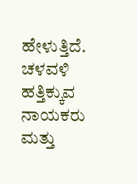ಹೇಳುತ್ತಿದೆ. ಚಳವಳಿ ಹತ್ತಿಕ್ಕುವ ನಾಯಕರು ಮತ್ತು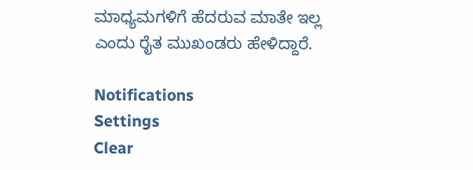ಮಾಧ್ಯಮಗಳಿಗೆ ಹೆದರುವ ಮಾತೇ ಇಲ್ಲ ಎಂದು ರೈತ ಮುಖಂಡರು ಹೇಳಿದ್ದಾರೆ.

Notifications
Settings
Clear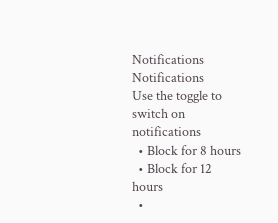Notifications
Notifications
Use the toggle to switch on notifications
  • Block for 8 hours
  • Block for 12 hours
  •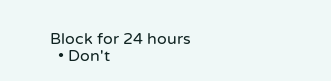Block for 24 hours
  • Don't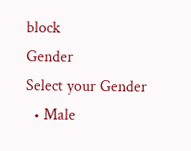block
Gender
Select your Gender
  • Male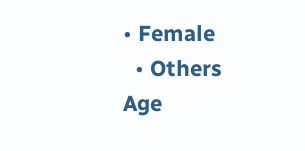• Female
  • Others
Age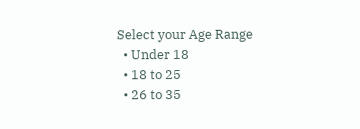Select your Age Range
  • Under 18
  • 18 to 25
  • 26 to 35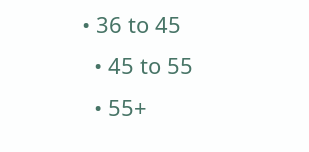• 36 to 45
  • 45 to 55
  • 55+